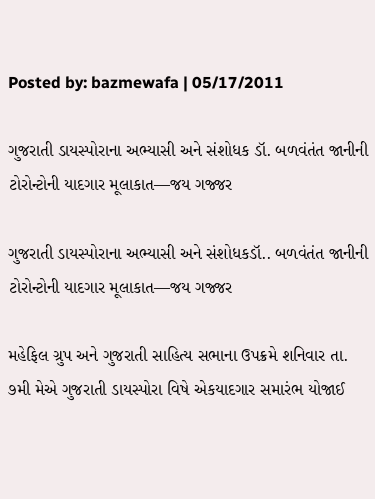Posted by: bazmewafa | 05/17/2011

ગુજરાતી ડાયસ્પોરાના અભ્યાસી અને સંશોધક ડૉ. બળવંતંત જાનીની ટોરોન્ટોની યાદગાર મૂલાકાત—જય ગજ્જર

ગુજરાતી ડાયસ્પોરાના અભ્યાસી અને સંશોધકડૉ.. બળવંતંત જાનીની ટોરોન્ટોની યાદગાર મૂલાકાત—જય ગજ્જર

મહેફિલ ગ્રુપ અને ગુજરાતી સાહિત્ય સભાના ઉપક્રમે શનિવાર તા. ૭મી મેએ ગુજરાતી ડાયસ્પોરા વિષે એકયાદગાર સમારંભ યોજાઈ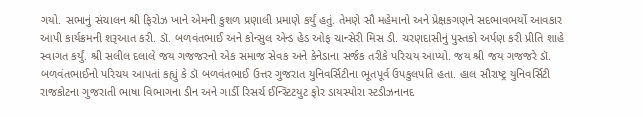ગયો. સભાનું સંચાલન શ્રી ફિરોઝ ખાને એમની કુશળ પ્રણાલી પ્રમાણે કર્યું હતું. તેમણે સૌ મહેમાનો અને પ્રેક્ષકગણને સદભાવભર્યો આવકાર આપી કાર્યક્રમની શરૂઆત કરી. ડૉ. બળવંતભાઈ અને કોન્સુલ એન્ડ હેડ ઓફ ચાન્સેરી મિસ ડી. ચરણદાસીનું પુસ્તકો અર્પણ કરી પ્રીતિ શાહે સ્વાગત કર્યું. શ્રી સલીલ દલાલે જય ગજજરનો એક સમાજ સેવક અને કેનેડાના સર્જક તરીકે પરિચય આપ્યો. જય શ્રી જય ગજજરે ડૉ. બળવંતભાઈનો પરિચય આપતાં કહ્યું કે ડૉ બળવંતભાઈ ઉત્તર ગુજરાત યુનિવર્સિટીના ભૂતપૂર્વ ઉપકુલપતિ હતા. હાલ સૌરાષ્ટ્ર યુનિવર્સિટી રાજકોટના ગુજરાતી ભાષા વિભાગના ડીન અને ગાર્ડી રિસર્ચ ઈન્સ્ટિટયુટ ફોર ડાયસ્પોરા સ્ટડીઝનાનદ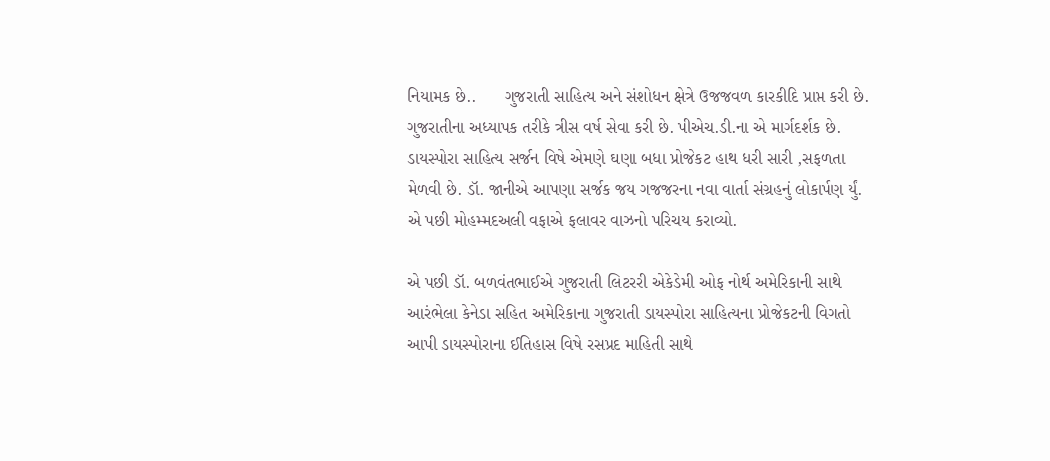નિયામક છે..      ગુજરાતી સાહિત્ય અને સંશોધન ક્ષેત્રે ઉજજવળ કારકીદિ પ્રાપ્ત કરી છે. ગુજરાતીના અધ્યાપક તરીકે ત્રીસ વર્ષ સેવા કરી છે. પીએચ.ડી.ના એ માર્ગદર્શક છે. ડાયસ્પોરા સાહિત્ય સર્જન વિષે એમણે ઘણા બધા પ્રોજેકટ હાથ ધરી સારી ,સફળતા મેળવી છે. ડૉ. જાનીએ આપણા સર્જક જય ગજજરના નવા વાર્તા સંગ્રહનું લોકાર્પણ ર્યું. એ પછી મોહમ્મદઅલી વફાએ ફલાવર વાઝનો પરિચય કરાવ્યો.

એ પછી ડૉ. બળવંતભાઈએ ગુજરાતી લિટરરી એકેડેમી ઓફ નોર્થ અમેરિકાની સાથે આરંભેલા કેનેડા સહિત અમેરિકાના ગુજરાતી ડાયસ્પોરા સાહિત્યના પ્રોજેકટની વિગતો આપી ડાયસ્પોરાના ઈતિહાસ વિષે રસપ્રદ માહિતી સાથે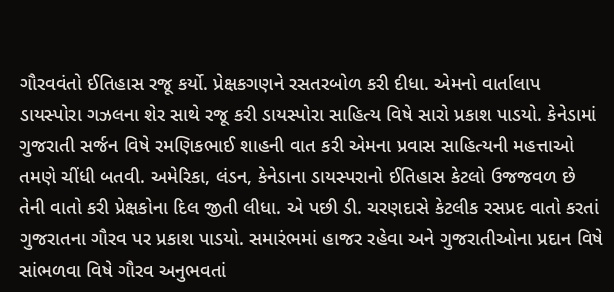ગૌરવવંતો ઈતિહાસ રજૂ કર્યો. પ્રેક્ષકગણને રસતરબોળ કરી દીધા. એમનો વાર્તાલાપ ડાયસ્પોરા ગઝલના શેર સાથે રજૂ કરી ડાયસ્પોરા સાહિત્ય વિષે સારો પ્રકાશ પાડયો. કેનેડામાં ગુજરાતી સર્જન વિષે રમણિકભાઈ શાહની વાત કરી એમના પ્રવાસ સાહિત્યની મહત્તાઓ તમણે ચીંધી બતવી. અમેરિકા, લંડન, કેનેડાના ડાયસ્પરાનો ઈતિહાસ કેટલો ઉજજવળ છે તેની વાતો કરી પ્રેક્ષકોના દિલ જીતી લીધા. એ પછી ડી. ચરણદાસે કેટલીક રસપ્રદ વાતો કરતાં ગુજરાતના ગૌરવ પર પ્રકાશ પાડયો. સમારંભમાં હાજર રહેવા અને ગુજરાતીઓના પ્રદાન વિષે સાંભળવા વિષે ગૌરવ અનુભવતાં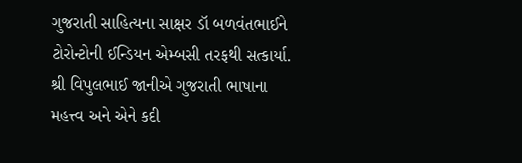ગુજરાતી સાહિત્યના સાક્ષર ડૉ બળવંતભાઈને ટોરોન્ટોની ઈન્ડિયન એમ્બસી તરફથી સત્કાર્યા. શ્રી વિપુલભાઈ જાનીએ ગુજરાતી ભાષાના મહત્ત્વ અને એને કદી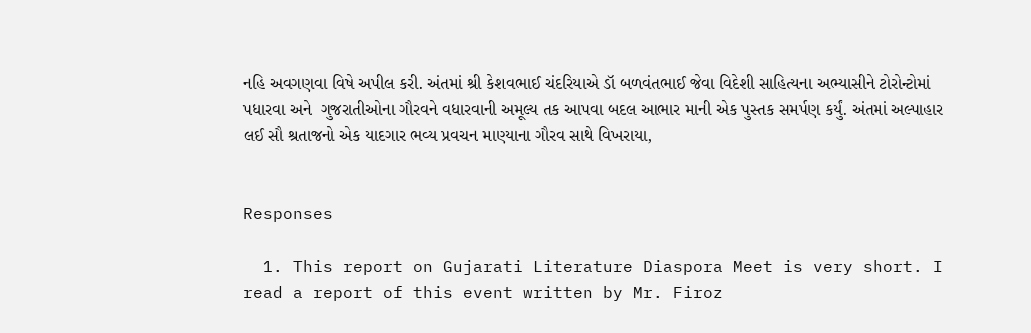નહિ અવગણવા વિષે અપીલ કરી. અંતમાં શ્રી કેશવભાઈ ચંદરિયાએ ડૉ બળવંતભાઈ જેવા વિદેશી સાહિત્યના અભ્યાસીને ટોરોન્ટોમાં પધારવા અને  ગુજરાતીઓના ગૌરવને વધારવાની અમૂલ્ય તક આપવા બદલ આભાર માની એક પુસ્તક સમર્પણ કર્યું. અંતમાં અલ્પાહાર લઈ સૌ શ્રતાજનો એક યાદગાર ભવ્ય પ્રવચન માણ્યાના ગૌરવ સાથે વિખરાયા,


Responses

  1. This report on Gujarati Literature Diaspora Meet is very short. I read a report of this event written by Mr. Firoz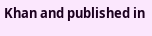Khan and published in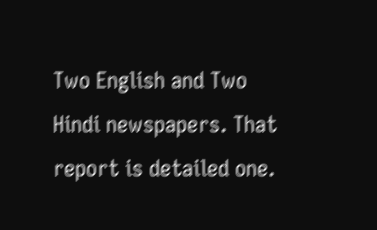Two English and Two Hindi newspapers. That report is detailed one.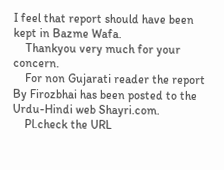I feel that report should have been kept in Bazme Wafa.
    Thankyou very much for your concern.
    For non Gujarati reader the report By Firozbhai has been posted to the Urdu-Hindi web Shayri.com.
    Pl.check the URL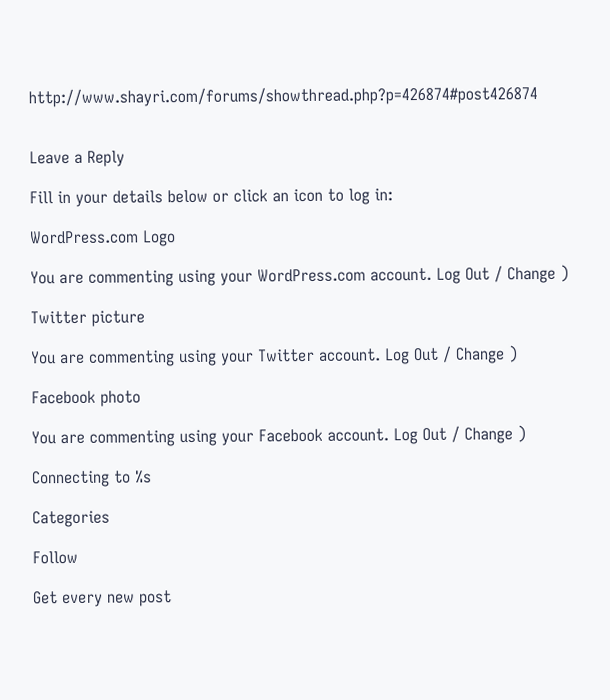http://www.shayri.com/forums/showthread.php?p=426874#post426874


Leave a Reply

Fill in your details below or click an icon to log in:

WordPress.com Logo

You are commenting using your WordPress.com account. Log Out / Change )

Twitter picture

You are commenting using your Twitter account. Log Out / Change )

Facebook photo

You are commenting using your Facebook account. Log Out / Change )

Connecting to %s

Categories

Follow

Get every new post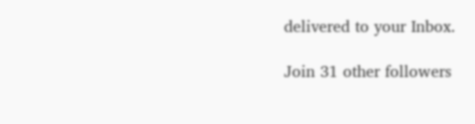delivered to your Inbox.

Join 31 other followers